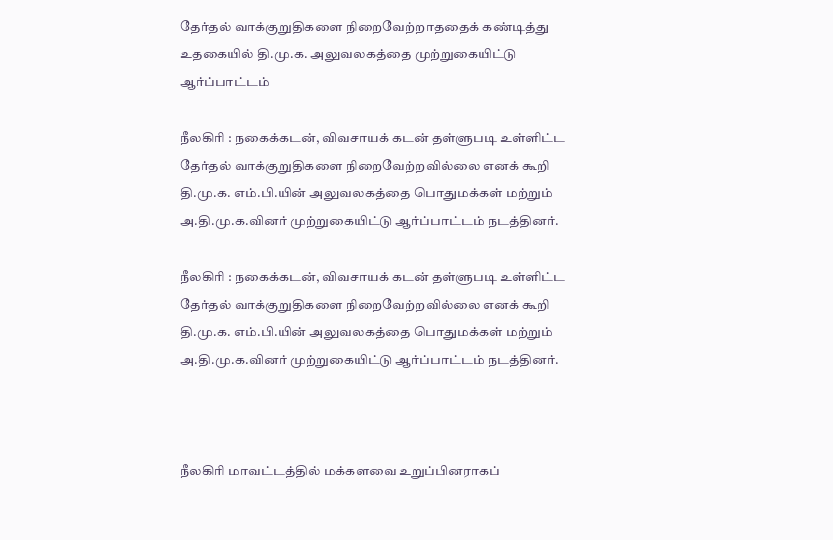தேர்தல் வாக்குறுதிகளை நிறைவேற்றாததைக் கண்டித்து உதகையில் தி.மு.க. அலுவலகத்தை முற்றுகையிட்டு ஆர்ப்பாட்டம்

நீலகிரி : நகைக்கடன், விவசாயக் கடன் தள்ளுபடி உள்ளிட்ட தேர்தல் வாக்குறுதிகளை நிறைவேற்றவில்லை எனக் கூறி தி.மு.க. எம்.பி.யின் அலுவலகத்தை பொதுமக்கள் மற்றும் அ.தி.மு.க.வினர் முற்றுகையிட்டு ஆர்ப்பாட்டம் நடத்தினர்.

நீலகிரி : நகைக்கடன், விவசாயக் கடன் தள்ளுபடி உள்ளிட்ட தேர்தல் வாக்குறுதிகளை நிறைவேற்றவில்லை எனக் கூறி தி.மு.க. எம்.பி.யின் அலுவலகத்தை பொதுமக்கள் மற்றும் அ.தி.மு.க.வினர் முற்றுகையிட்டு ஆர்ப்பாட்டம் நடத்தினர்.



நீலகிரி மாவட்டத்தில் மக்களவை உறுப்பினராகப்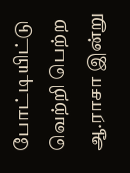போட்டியிட்டு வெற்றி பெற்ற ஆ.ராசா இன்று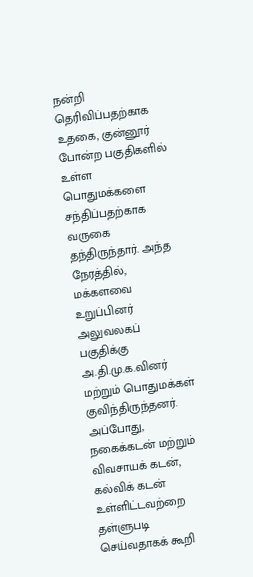நன்றி தெரிவிப்பதற்காக உதகை, குன்னூர் போன்ற பகுதிகளில் உள்ள பொதுமக்களை சந்திப்பதற்காக வருகை தந்திருந்தார். அந்த நேரத்தில், மக்களவை உறுப்பினர் அலுவலகப் பகுதிக்கு அ.தி.மு.க.வினர் மற்றும் பொதுமக்கள் குவிந்திருந்தனர். அப்போது, நகைக்கடன் மற்றும் விவசாயக் கடன், கல்விக் கடன் உள்ளிட்டவற்றை தள்ளுபடி செய்வதாகக் கூறி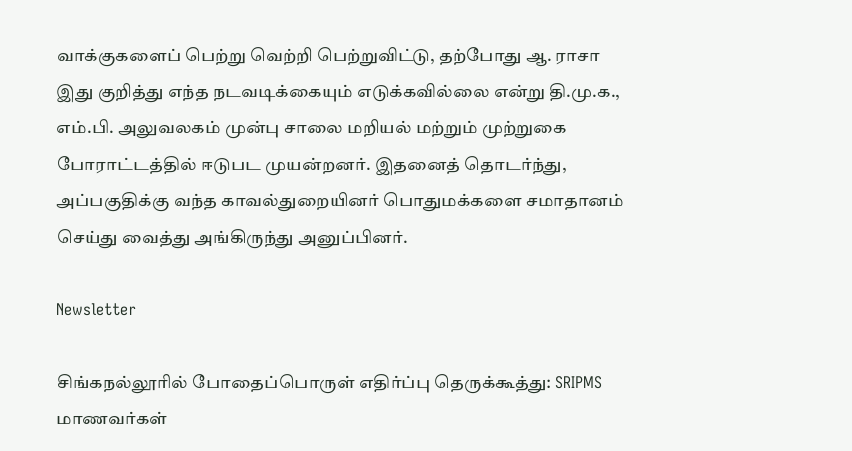வாக்குகளைப் பெற்று வெற்றி பெற்றுவிட்டு, தற்போது ஆ. ராசா இது குறித்து எந்த நடவடிக்கையும் எடுக்கவில்லை என்று தி.மு.க., எம்.பி. அலுவலகம் முன்பு சாலை மறியல் மற்றும் முற்றுகை போராட்டத்தில் ஈடுபட முயன்றனர். இதனைத் தொடர்ந்து, அப்பகுதிக்கு வந்த காவல்துறையினர் பொதுமக்களை சமாதானம் செய்து வைத்து அங்கிருந்து அனுப்பினர்.

Newsletter

சிங்கநல்லூரில் போதைப்பொருள் எதிர்ப்பு தெருக்கூத்து: SRIPMS மாணவர்கள்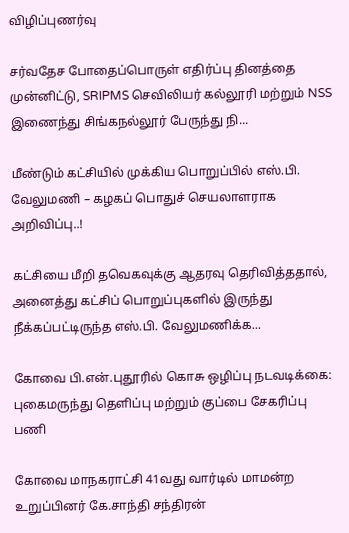விழிப்புணர்வு

சர்வதேச போதைப்பொருள் எதிர்ப்பு தினத்தை முன்னிட்டு, SRIPMS செவிலியர் கல்லூரி மற்றும் NSS இணைந்து சிங்கநல்லூர் பேருந்து நி...

மீண்டும் கட்சியில் முக்கிய பொறுப்பில் எஸ்.பி. வேலுமணி – கழகப் பொதுச் செயலாளராக அறிவிப்பு..!

கட்சியை மீறி தவெகவுக்கு ஆதரவு தெரிவித்ததால், அனைத்து கட்சிப் பொறுப்புகளில் இருந்து நீக்கப்பட்டிருந்த எஸ்.பி. வேலுமணிக்க...

கோவை பி.என்.புதூரில் கொசு ஒழிப்பு நடவடிக்கை: புகைமருந்து தெளிப்பு மற்றும் குப்பை சேகரிப்பு பணி

கோவை மாநகராட்சி 41வது வார்டில் மாமன்ற உறுப்பினர் கே.சாந்தி சந்திரன்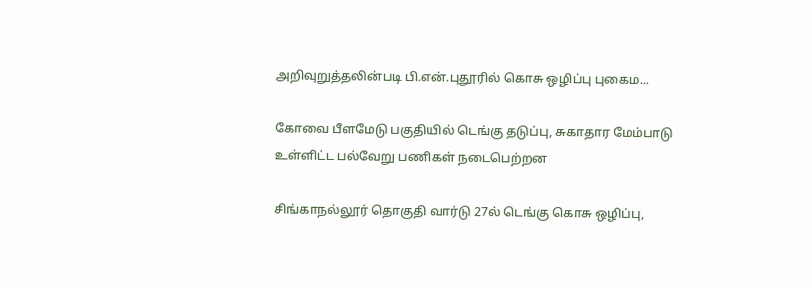அறிவுறுத்தலின்படி பி.என்.புதூரில் கொசு ஒழிப்பு புகைம...

கோவை பீளமேடு பகுதியில் டெங்கு தடுப்பு, சுகாதார மேம்பாடு உள்ளிட்ட பல்வேறு பணிகள் நடைபெற்றன

சிங்காநல்லூர் தொகுதி வார்டு 27ல் டெங்கு கொசு ஒழிப்பு,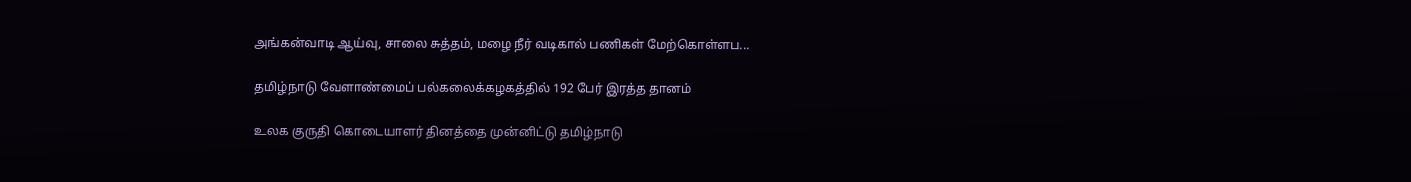அங்கன்வாடி ஆய்வு, சாலை சுத்தம், மழை நீர் வடிகால் பணிகள் மேற்கொள்ளப...

தமிழ்நாடு வேளாண்மைப் பல்கலைக்கழகத்தில் 192 பேர் இரத்த தானம்

உலக குருதி கொடையாளர் தினத்தை முன்னிட்டு தமிழ்நாடு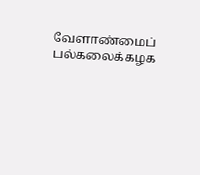வேளாண்மைப் பல்கலைக்கழக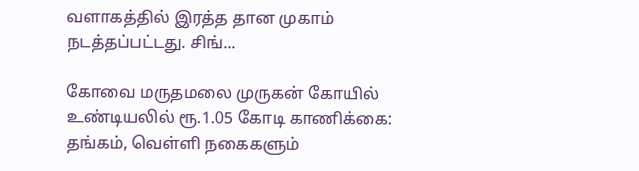வளாகத்தில் இரத்த தான முகாம் நடத்தப்பட்டது. சிங்...

கோவை மருதமலை முருகன் கோயில் உண்டியலில் ரூ.1.05 கோடி காணிக்கை: தங்கம், வெள்ளி நகைகளும்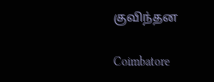குவிந்தன

Coimbatore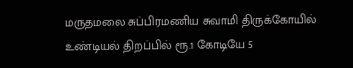மருதமலை சுப்பிரமணிய சுவாமி திருக்கோயில் உண்டியல் திறப்பில் ரூ.1 கோடியே 5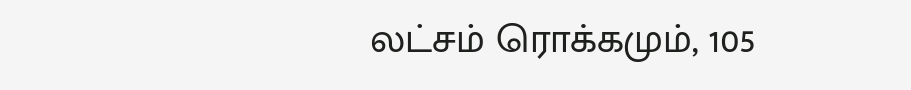லட்சம் ரொக்கமும், 105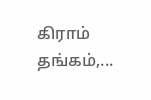கிராம் தங்கம்,...